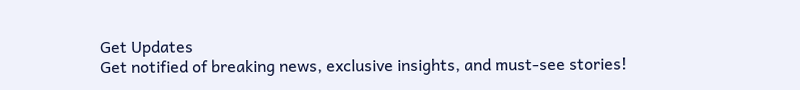Get Updates
Get notified of breaking news, exclusive insights, and must-see stories!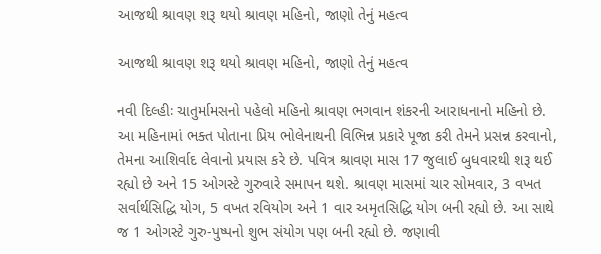આજથી શ્રાવણ શરૂ થયો શ્રાવણ મહિનો, જાણો તેનું મહત્વ

આજથી શ્રાવણ શરૂ થયો શ્રાવણ મહિનો, જાણો તેનું મહત્વ

નવી દિલ્હીઃ ચાતુર્મામસનો પહેલો મહિનો શ્રાવણ ભગવાન શંકરની આરાધનાનો મહિનો છે. આ મહિનામાં ભક્ત પોતાના પ્રિય ભોલેનાથની વિભિન્ન પ્રકારે પૂજા કરી તેમને પ્રસન્ન કરવાનો, તેમના આશિર્વાદ લેવાનો પ્રયાસ કરે છે. પવિત્ર શ્રાવણ માસ 17 જુલાઈ બુધવારથી શરૂ થઈ રહ્યો છે અને 15 ઓગસ્ટે ગુરુવારે સમાપન થશે. શ્રાવણ માસમાં ચાર સોમવાર, 3 વખત સર્વાર્થસિદ્ધિ યોગ, 5 વખત રવિયોગ અને 1 વાર અમૃતસિદ્ધિ યોગ બની રહ્યો છે. આ સાથે જ 1 ઓગસ્ટે ગુરુ-પુષ્પનો શુભ સંયોગ પણ બની રહ્યો છે. જણાવી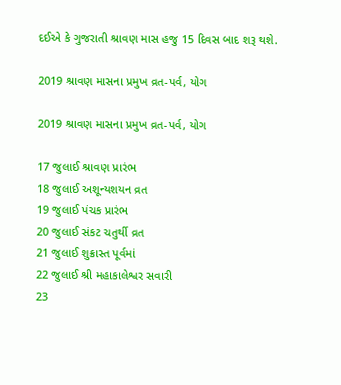દઈએ કે ગુજરાતી શ્રાવણ માસ હજુ 15 દિવસ બાદ શરૂ થશે.

2019 શ્રાવણ માસના પ્રમુખ વ્રત-પર્વ, યોગ

2019 શ્રાવણ માસના પ્રમુખ વ્રત-પર્વ, યોગ

17 જુલાઈ શ્રાવણ પ્રારંભ
18 જુલાઈ અશૂન્યશયન વ્રત
19 જુલાઈ પંચક પ્રારંભ
20 જુલાઈ સંકટ ચતુર્થી વ્રત
21 જુલાઈ શુક્રાસ્ત પૂર્વમાં
22 જુલાઈ શ્રી મહાકાલેશ્વર સવારી
23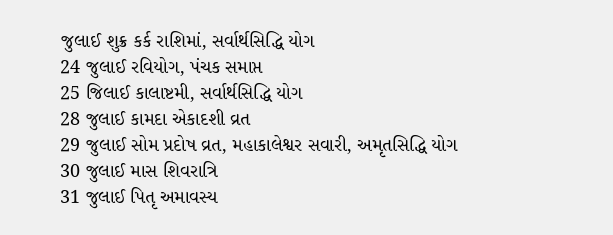જુલાઈ શુક્ર કર્ક રાશિમાં, સર્વાર્થસિદ્ધિ યોગ
24 જુલાઈ રવિયોગ, પંચક સમાપ્ત
25 જિલાઈ કાલાષ્ટમી, સર્વાર્થસિદ્ધિ યોગ
28 જુલાઈ કામદા એકાદશી વ્રત
29 જુલાઈ સોમ પ્રદોષ વ્રત, મહાકાલેશ્વર સવારી, અમૃતસિદ્ધિ યોગ
30 જુલાઈ માસ શિવરાત્રિ
31 જુલાઈ પિતૃ અમાવસ્ય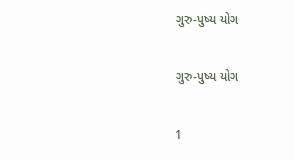ગુરુ-પુષ્ય યોગ

ગુરુ-પુષ્ય યોગ

1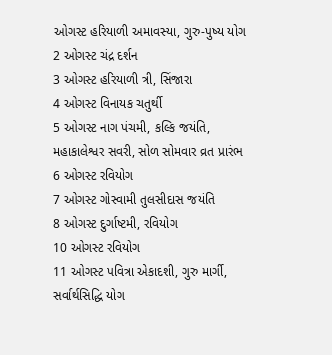ઓગસ્ટ હરિયાળી અમાવસ્યા, ગુરુ-પુષ્ય યોગ
2 ઓગસ્ટ ચંદ્ર દર્શન
3 ઓગસ્ટ હરિયાળી ત્રી, સિંજારા
4 ઓગસ્ટ વિનાયક ચતુર્થી
5 ઓગસ્ટ નાગ પંચમી, કલ્કિ જયંતિ, મહાકાલેશ્વર સવરી, સોળ સોમવાર વ્રત પ્રારંભ
6 ઓગસ્ટ રવિયોગ
7 ઓગસ્ટ ગોસ્વામી તુલસીદાસ જયંતિ
8 ઓગસ્ટ દુર્ગાષ્ટમી, રવિયોગ
10 ઓગસ્ટ રવિયોગ
11 ઓગસ્ટ પવિત્રા એકાદશી, ગુરુ માર્ગી, સર્વાર્થસિદ્ધિ યોગ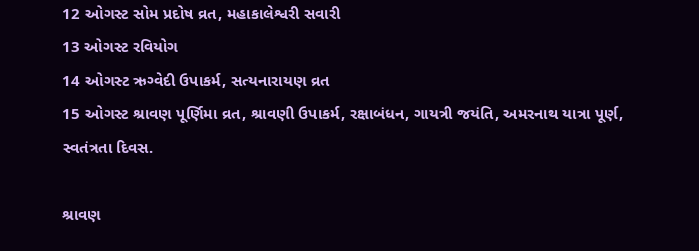12 ઓગસ્ટ સોમ પ્રદોષ વ્રત, મહાકાલેશ્વરી સવારી
13 ઓગસ્ટ રવિયોગ
14 ઓગસ્ટ ઋગ્વેદી ઉપાકર્મ, સત્યનારાયણ વ્રત
15 ઓગસ્ટ શ્રાવણ પૂર્ણિમા વ્રત, શ્રાવણી ઉપાકર્મ, રક્ષાબંધન, ગાયત્રી જયંતિ, અમરનાથ યાત્રા પૂર્ણ, સ્વતંત્રતા દિવસ.

શ્રાવણ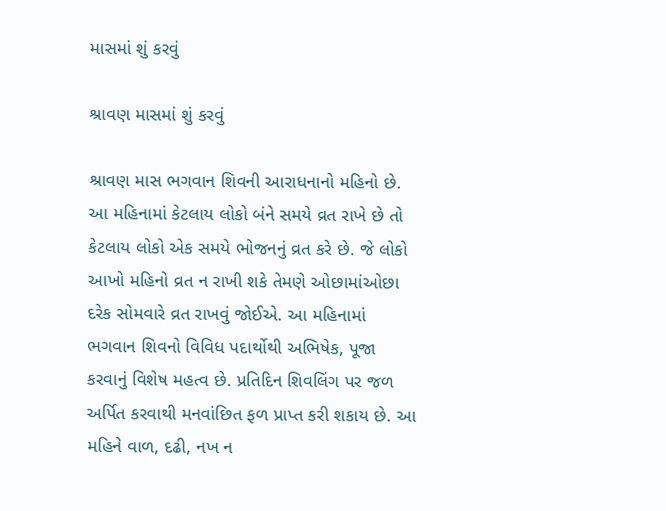માસમાં શું કરવું

શ્રાવણ માસમાં શું કરવું

શ્રાવણ માસ ભગવાન શિવની આરાધનાનો મહિનો છે. આ મહિનામાં કેટલાય લોકો બંને સમયે વ્રત રાખે છે તો કેટલાય લોકો એક સમયે ભોજનનું વ્રત કરે છે. જે લોકો આખો મહિનો વ્રત ન રાખી શકે તેમણે ઓછામાંઓછા દરેક સોમવારે વ્રત રાખવું જોઈએ. આ મહિનામાં ભગવાન શિવનો વિવિધ પદાર્થોથી અભિષેક, પૂજા કરવાનું વિશેષ મહત્વ છે. પ્રતિદિન શિવલિંગ પર જળ અર્પિત કરવાથી મનવાંછિત ફળ પ્રાપ્ત કરી શકાય છે. આ મહિને વાળ, દઢી, નખ ન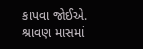કાપવા જોઈએ. શ્રાવણ માસમાં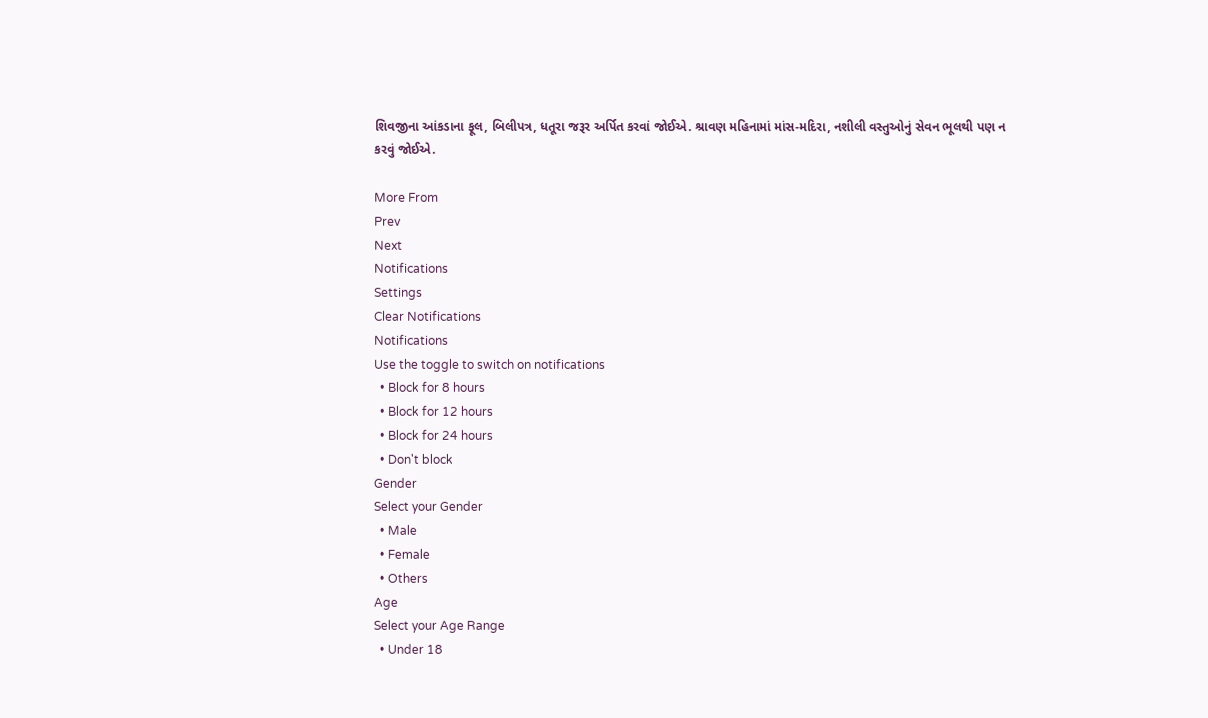શિવજીના આંકડાના ફૂલ, બિલીપત્ર, ધતૂરા જરૂર અર્પિત કરવાં જોઈએ. શ્રાવણ મહિનામાં માંસ-મદિરા, નશીલી વસ્તુઓનું સેવન ભૂલથી પણ ન કરવું જોઈએ.

More From
Prev
Next
Notifications
Settings
Clear Notifications
Notifications
Use the toggle to switch on notifications
  • Block for 8 hours
  • Block for 12 hours
  • Block for 24 hours
  • Don't block
Gender
Select your Gender
  • Male
  • Female
  • Others
Age
Select your Age Range
  • Under 18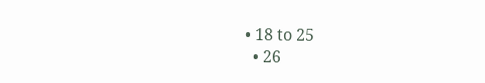• 18 to 25
  • 26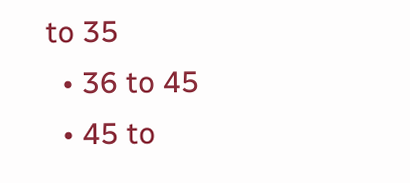to 35
  • 36 to 45
  • 45 to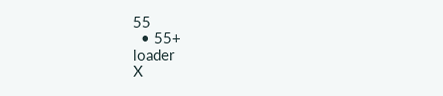55
  • 55+
loader
X